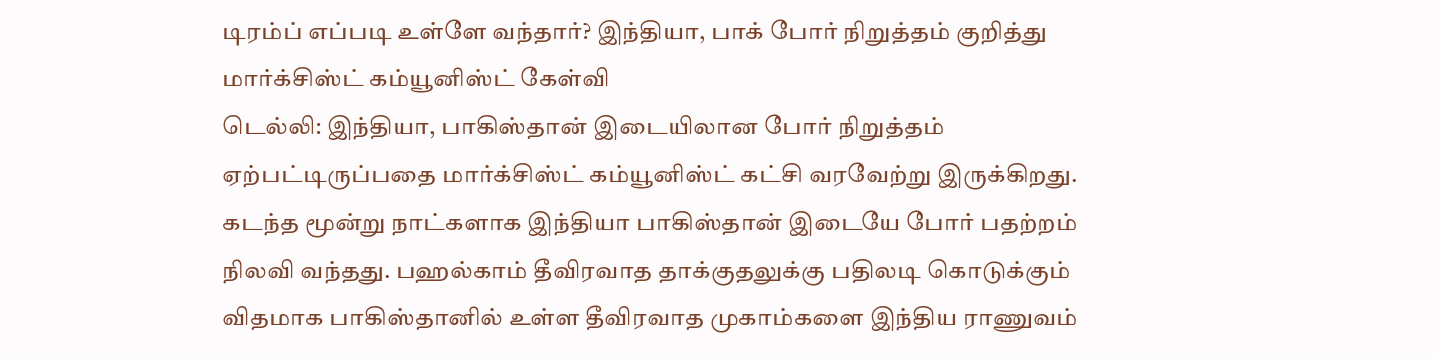டிரம்ப் எப்படி உள்ளே வந்தார்? இந்தியா, பாக் போர் நிறுத்தம் குறித்து மார்க்சிஸ்ட் கம்யூனிஸ்ட் கேள்வி
டெல்லி: இந்தியா, பாகிஸ்தான் இடையிலான போர் நிறுத்தம் ஏற்பட்டிருப்பதை மார்க்சிஸ்ட் கம்யூனிஸ்ட் கட்சி வரவேற்று இருக்கிறது. கடந்த மூன்று நாட்களாக இந்தியா பாகிஸ்தான் இடையே போர் பதற்றம் நிலவி வந்தது. பஹல்காம் தீவிரவாத தாக்குதலுக்கு பதிலடி கொடுக்கும் விதமாக பாகிஸ்தானில் உள்ள தீவிரவாத முகாம்களை இந்திய ராணுவம்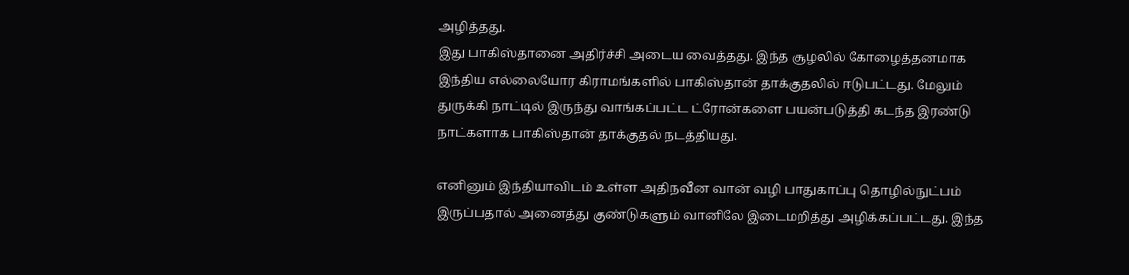அழித்தது.
இது பாகிஸ்தானை அதிர்ச்சி அடைய வைத்தது. இந்த சூழலில் கோழைத்தனமாக இந்திய எல்லையோர கிராமங்களில் பாகிஸ்தான் தாக்குதலில் ஈடுபட்டது. மேலும் துருக்கி நாட்டில் இருந்து வாங்கப்பட்ட ட்ரோன்களை பயன்படுத்தி கடந்த இரண்டு நாட்களாக பாகிஸ்தான் தாக்குதல் நடத்தியது.

எனினும் இந்தியாவிடம் உள்ள அதிநவீன வான் வழி பாதுகாப்பு தொழில்நுட்பம் இருப்பதால் அனைத்து குண்டுகளும் வானிலே இடைமறித்து அழிக்கப்பட்டது. இந்த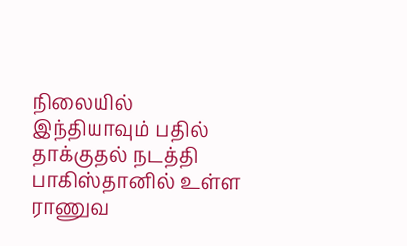நிலையில் இந்தியாவும் பதில் தாக்குதல் நடத்தி பாகிஸ்தானில் உள்ள ராணுவ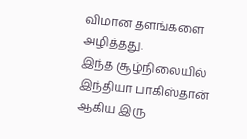விமான தளங்களை அழித்தது.
இந்த சூழ்நிலையில் இந்தியா பாகிஸ்தான் ஆகிய இரு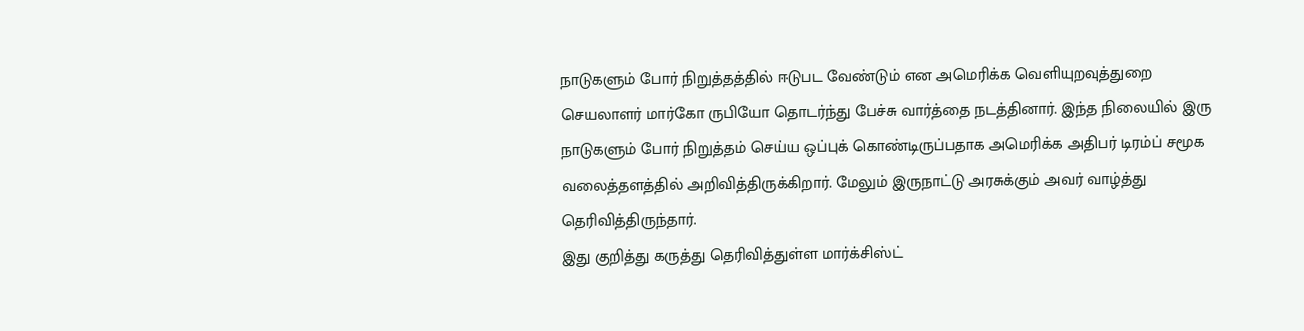நாடுகளும் போர் நிறுத்தத்தில் ஈடுபட வேண்டும் என அமெரிக்க வெளியுறவுத்துறை செயலாளர் மார்கோ ருபியோ தொடர்ந்து பேச்சு வார்த்தை நடத்தினார். இந்த நிலையில் இரு நாடுகளும் போர் நிறுத்தம் செய்ய ஒப்புக் கொண்டிருப்பதாக அமெரிக்க அதிபர் டிரம்ப் சமூக வலைத்தளத்தில் அறிவித்திருக்கிறார். மேலும் இருநாட்டு அரசுக்கும் அவர் வாழ்த்து தெரிவித்திருந்தார்.
இது குறித்து கருத்து தெரிவித்துள்ள மார்க்சிஸ்ட்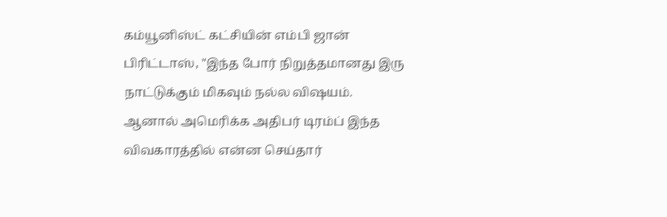கம்யூனிஸ்ட் கட்சியின் எம்பி ஜான் பிரிட்டாஸ், "இந்த போர் நிறுத்தமானது இரு நாட்டுக்கும் மிகவும் நல்ல விஷயம்.
ஆனால் அமெரிக்க அதிபர் டிரம்ப் இந்த விவகாரத்தில் என்ன செய்தார்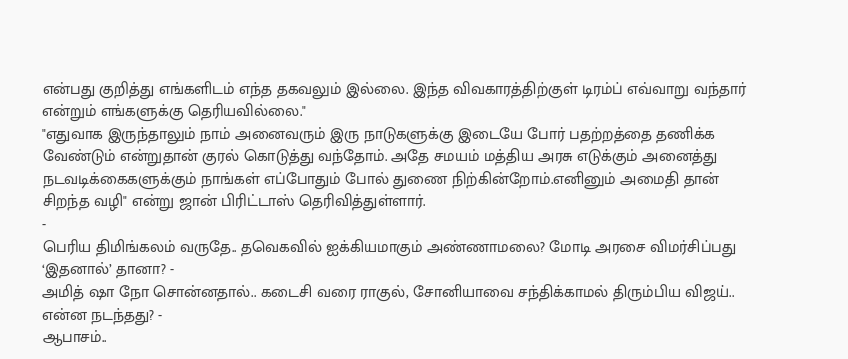என்பது குறித்து எங்களிடம் எந்த தகவலும் இல்லை. இந்த விவகாரத்திற்குள் டிரம்ப் எவ்வாறு வந்தார் என்றும் எங்களுக்கு தெரியவில்லை."
"எதுவாக இருந்தாலும் நாம் அனைவரும் இரு நாடுகளுக்கு இடையே போர் பதற்றத்தை தணிக்க வேண்டும் என்றுதான் குரல் கொடுத்து வந்தோம். அதே சமயம் மத்திய அரசு எடுக்கும் அனைத்து நடவடிக்கைகளுக்கும் நாங்கள் எப்போதும் போல் துணை நிற்கின்றோம்.எனினும் அமைதி தான் சிறந்த வழி" என்று ஜான் பிரிட்டாஸ் தெரிவித்துள்ளார்.
-
பெரிய திமிங்கலம் வருதே.. தவெகவில் ஐக்கியமாகும் அண்ணாமலை? மோடி அரசை விமர்சிப்பது ‘இதனால்’ தானா? -
அமித் ஷா நோ சொன்னதால்.. கடைசி வரை ராகுல், சோனியாவை சந்திக்காமல் திரும்பிய விஜய்.. என்ன நடந்தது? -
ஆபாசம்..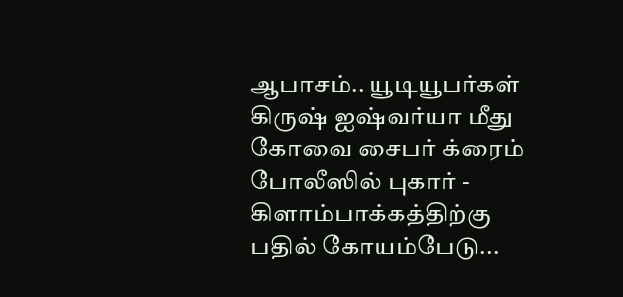ஆபாசம்.. யூடியூபர்கள் கிருஷ் ஐஷ்வர்யா மீது கோவை சைபர் க்ரைம் போலீஸில் புகார் -
கிளாம்பாக்கத்திற்கு பதில் கோயம்பேடு...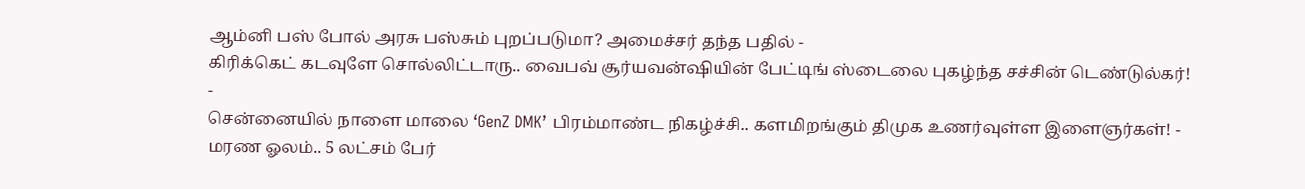ஆம்னி பஸ் போல் அரசு பஸ்சும் புறப்படுமா? அமைச்சர் தந்த பதில் -
கிரிக்கெட் கடவுளே சொல்லிட்டாரு.. வைபவ் சூர்யவன்ஷியின் பேட்டிங் ஸ்டைலை புகழ்ந்த சச்சின் டெண்டுல்கர்! -
சென்னையில் நாளை மாலை ‘GenZ DMK’ பிரம்மாண்ட நிகழ்ச்சி.. களமிறங்கும் திமுக உணர்வுள்ள இளைஞர்கள்! -
மரண ஓலம்.. 5 லட்சம் பேர்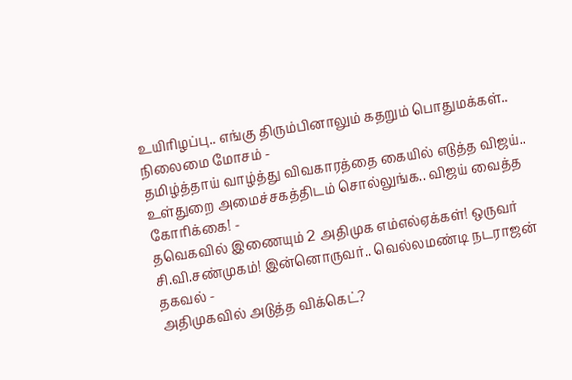உயிரிழப்பு.. எங்கு திரும்பினாலும் கதறும் பொதுமக்கள்.. நிலைமை மோசம் -
தமிழ்த்தாய் வாழ்த்து விவகாரத்தை கையில் எடுத்த விஜய்.. உள்துறை அமைச்சகத்திடம் சொல்லுங்க.. விஜய் வைத்த கோரிக்கை! -
தவெகவில் இணையும் 2 அதிமுக எம்எல்ஏக்கள்! ஒருவர் சி.வி.சண்முகம்! இன்னொருவர்.. வெல்லமண்டி நடராஜன் தகவல் -
அதிமுகவில் அடுத்த விக்கெட்?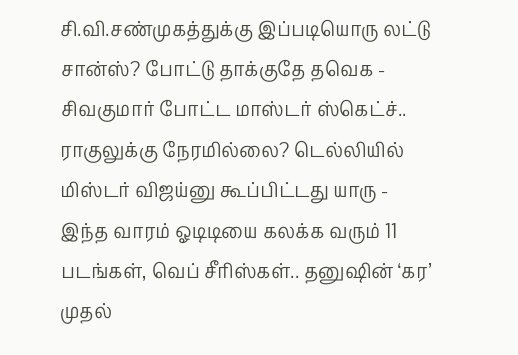சி.வி.சண்முகத்துக்கு இப்படியொரு லட்டு சான்ஸ்? போட்டு தாக்குதே தவெக -
சிவகுமார் போட்ட மாஸ்டர் ஸ்கெட்ச்.. ராகுலுக்கு நேரமில்லை? டெல்லியில் மிஸ்டர் விஜய்னு கூப்பிட்டது யாரு -
இந்த வாரம் ஓடிடியை கலக்க வரும் 11 படங்கள், வெப் சீரிஸ்கள்.. தனுஷின் ‘கர’ முதல்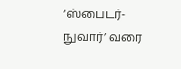‘ஸ்பைடர்-நுவார்’ வரை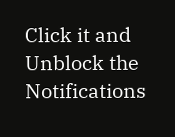Click it and Unblock the Notifications